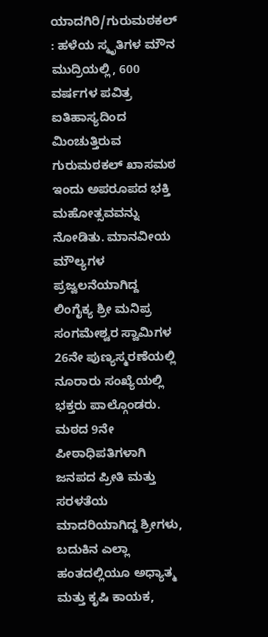ಯಾದಗಿರಿ/ಗುರುಮಠಕಲ್ : ಹಳೆಯ ಸ್ಮೃತಿಗಳ ಮೌನ ಮುದ್ರಿಯಲ್ಲಿ, 600 ವರ್ಷಗಳ ಪವಿತ್ರ ಐತಿಹಾಸ್ಯದಿಂದ ಮಿಂಚುತ್ತಿರುವ ಗುರುಮಠಕಲ್ ಖಾಸಮಠ ಇಂದು ಅಪರೂಪದ ಭಕ್ತಿ ಮಹೋತ್ಸವವನ್ನು ನೋಡಿತು. ಮಾನವೀಯ ಮೌಲ್ಯಗಳ ಪ್ರಜ್ವಲನೆಯಾಗಿದ್ದ ಲಿಂಗೈಕ್ಯ ಶ್ರೀ ಮನಿಪ್ರ ಸಂಗಮೇಶ್ವರ ಸ್ವಾಮಿಗಳ 26ನೇ ಪುಣ್ಯಸ್ಮರಣೆಯಲ್ಲಿ ನೂರಾರು ಸಂಖ್ಯೆಯಲ್ಲಿ ಭಕ್ತರು ಪಾಲ್ಗೊಂಡರು.
ಮಠದ 9ನೇ ಪೀಠಾಧಿಪತಿಗಳಾಗಿ ಜನಪದ ಪ್ರೀತಿ ಮತ್ತು ಸರಳತೆಯ ಮಾದರಿಯಾಗಿದ್ದ ಶ್ರೀಗಳು, ಬದುಕಿನ ಎಲ್ಲಾ ಹಂತದಲ್ಲಿಯೂ ಅಧ್ಯಾತ್ಮ ಮತ್ತು ಕೃಷಿ ಕಾಯಕ,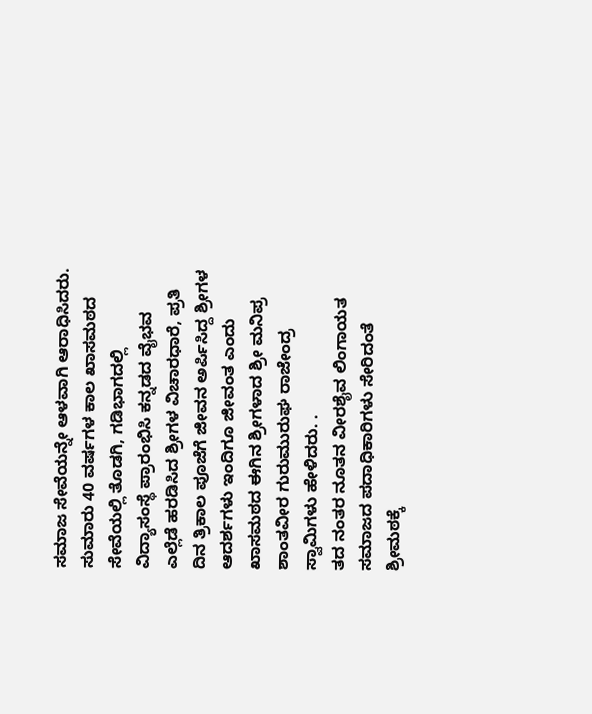ಸಮಾಜ ಸೇವೆಯನ್ನೇ ಆಳವಾಗಿ ಆರಾಧಿಸಿದರು. ಸುಮಾರು 40 ವರ್ಷಗಳ ಕಾಲ ಖಾಸಮಠದ ಸೇವೆಯಲ್ಲಿ ತೊಡಗಿ, ಗಡಿಭಾಗದಲ್ಲಿ ವಿದ್ಯಾಸಂಸ್ಥೆ ಪ್ರಾರಂಭಿಸಿ ಕನ್ನಡದ ವೈಭವ ಎಲ್ಲೆಡೆ ಹರಡಿಸಿದ ಶ್ರೀಗಳ ವಿಚಾರಧಾರೆ, ಪ್ರತಿ ದಿನ ತ್ರಿಕಾಲ ಪೂಜೆಗೆ ಜೀವನ ಅರ್ಪಿಸಿದ್ದ ಶ್ರೀಗಳ ಆದರ್ಶಗಳು ಇಂದಿಗೂ ಜೀವಂತ ಎಂದು ಖಾಸಮಠದ ಈಗಿನ ಶ್ರೀಗಳಾದ ಶ್ರೀ ಮನಿಪ್ರ ಶಾಂತವೀರ ಗುರುಮುರುಘ ರಾಜೇಂದ್ರ ಸ್ವಾಮಿಗಳು ಹೇಳಿದರು. .
ತದ ನಂತರ ನೂತನ ವೀರಶೈವ ಲಿಂಗಾಯತ ಸಮಾಜದ ಪದಾಧಿಕಾರಿಗಳು ಸೇರಿದಂತೆ ಶ್ರೀಮಠಕ್ಕೆ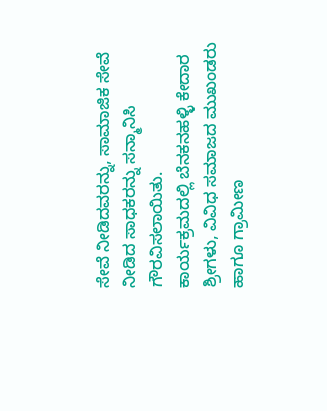ಸೇವೆ ನೀಡಿದವರನ್ನು, ಸಾಮಾಜಿಕ ಸೇವೆ ನೀಡಿದ ಸಾಧಕರನ್ನು ಸನ್ಮಾನಿಸಿ ಗೌರವಿಸಲಾಯಿತು.
ಕಾರ್ಯಕ್ರಮದಲ್ಲಿ ಬೆನಕನಹಳ್ಳಿ ಕೇದಾರ ಶ್ರೀಗಳು, ವಿವಿಧ ಸಮಾಜದ ಮುಖಂಡರು ಹಾಗೂ ಗ್ರಾಮೀಣ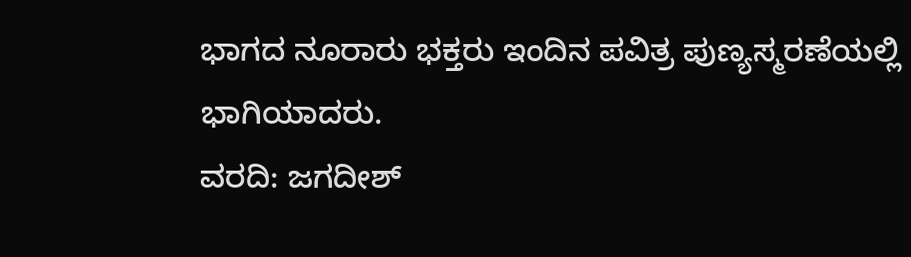ಭಾಗದ ನೂರಾರು ಭಕ್ತರು ಇಂದಿನ ಪವಿತ್ರ ಪುಣ್ಯಸ್ಮರಣೆಯಲ್ಲಿ ಭಾಗಿಯಾದರು.
ವರದಿ: ಜಗದೀಶ್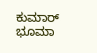ಕುಮಾರ್ ಭೂಮಾ